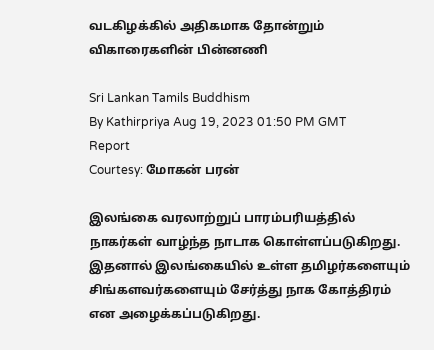வடகிழக்கில் அதிகமாக தோன்றும் விகாரைகளின் பின்னணி

Sri Lankan Tamils Buddhism
By Kathirpriya Aug 19, 2023 01:50 PM GMT
Report
Courtesy: மோகன் பரன்

இலங்கை வரலாற்றுப் பாரம்பரியத்தில் நாகர்கள் வாழ்ந்த நாடாக கொள்ளப்படுகிறது. இதனால் இலங்கையில் உள்ள தமிழர்களையும் சிங்களவர்களையும் சேர்த்து நாக கோத்திரம் என அழைக்கப்படுகிறது.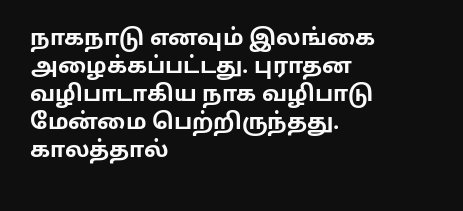நாகநாடு எனவும் இலங்கை அழைக்கப்பட்டது. புராதன வழிபாடாகிய நாக வழிபாடு மேன்மை பெற்றிருந்தது. காலத்தால்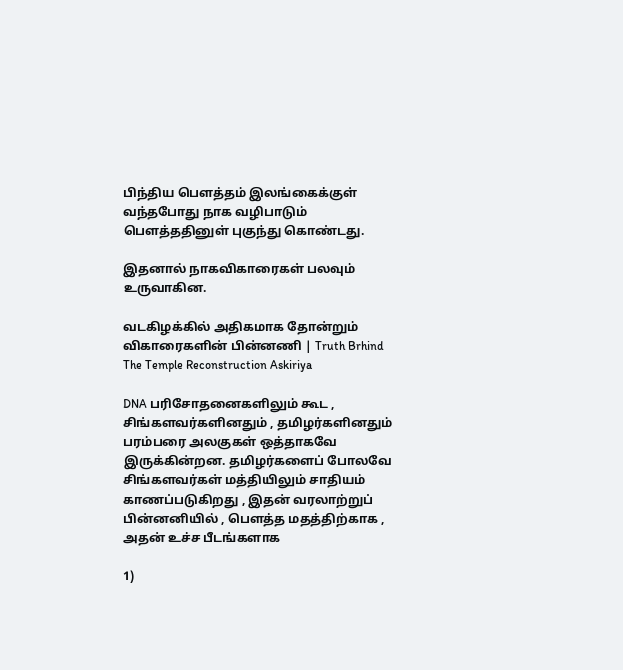பிந்திய பௌத்தம் இலங்கைக்குள் வந்தபோது நாக வழிபாடும் பௌத்ததினுள் புகுந்து கொண்டது.

இதனால் நாகவிகாரைகள் பலவும் உருவாகின.

வடகிழக்கில் அதிகமாக தோன்றும் விகாரைகளின் பின்னணி | Truth Brhind The Temple Reconstruction Askiriya

DNA பரிசோதனைகளிலும் கூட , சிங்களவர்களினதும் , தமிழர்களினதும் பரம்பரை அலகுகள் ஒத்தாகவே இருக்கின்றன. தமிழர்களைப் போலவே சிங்களவர்கள் மத்தியிலும் சாதியம் காணப்படுகிறது , இதன் வரலாற்றுப் பின்னனியில் , பௌத்த மதத்திற்காக , அதன் உச்ச பீடங்களாக

1)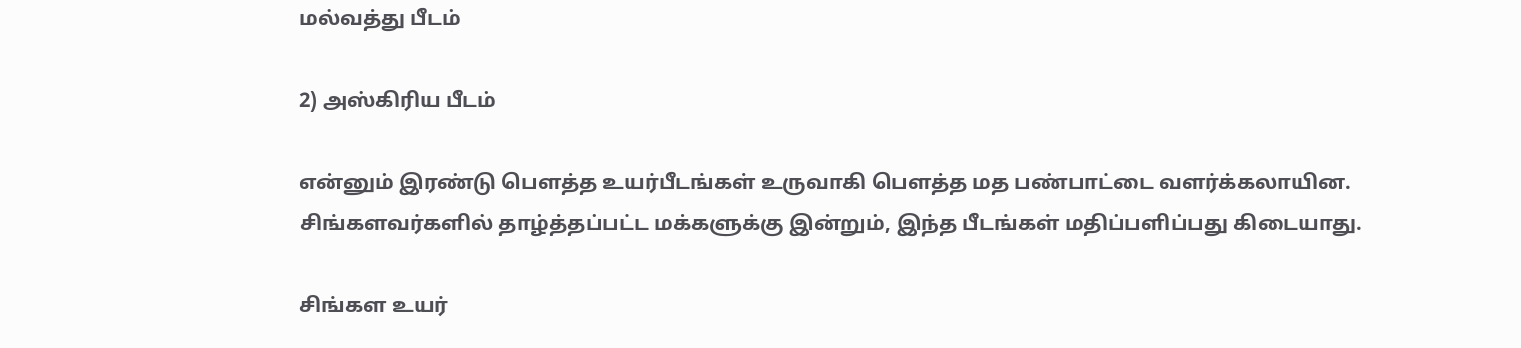மல்வத்து பீடம்

2) அஸ்கிரிய பீடம்

என்னும் இரண்டு பௌத்த உயர்பீடங்கள் உருவாகி பௌத்த மத பண்பாட்டை வளர்க்கலாயின. சிங்களவர்களில் தாழ்த்தப்பட்ட மக்களுக்கு இன்றும், இந்த பீடங்கள் மதிப்பளிப்பது கிடையாது.

சிங்கள உயர்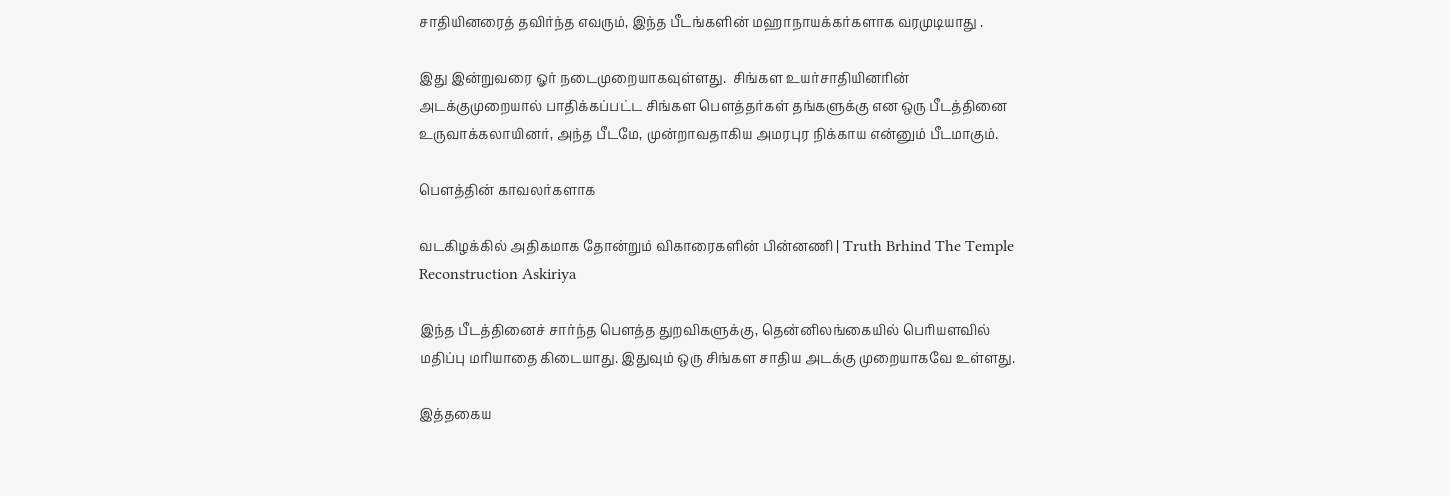சாதியினரைத் தவிர்ந்த எவரும், இந்த பீடங்களின் மஹாநாயக்கர்களாக வரமுடியாது .

இது இன்றுவரை ஓர் நடைமுறையாகவுள்ளது.  சிங்கள உயர்சாதியினரின் அடக்குமுறையால் பாதிக்கப்பட்ட சிங்கள பௌத்தர்கள் தங்களுக்கு என ஒரு பீடத்தினை உருவாக்கலாயினர், அந்த பீடமே, முன்றாவதாகிய அமரபுர நிக்காய என்னும் பீடமாகும்.

பௌத்தின் காவலர்களாக

வடகிழக்கில் அதிகமாக தோன்றும் விகாரைகளின் பின்னணி | Truth Brhind The Temple Reconstruction Askiriya

இந்த பீடத்தினைச் சார்ந்த பௌத்த துறவிகளுக்கு, தென்னிலங்கையில் பெரியளவில் மதிப்பு மரியாதை கிடையாது. இதுவும் ஒரு சிங்கள சாதிய அடக்கு முறையாகவே உள்ளது.

இத்தகைய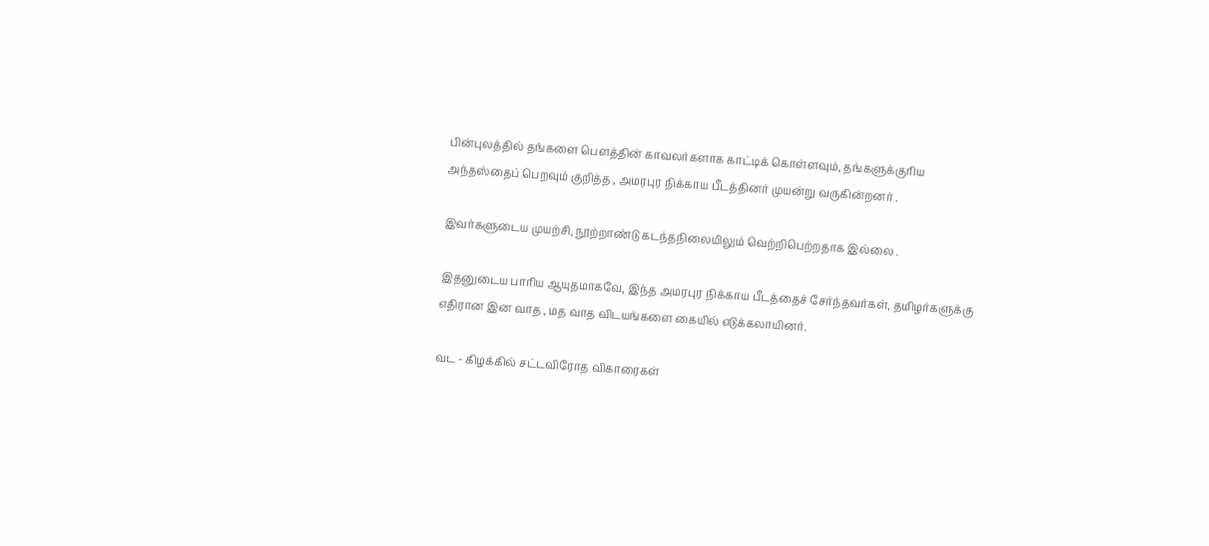பின்புலத்தில் தங்களை பௌத்தின் காவலர்களாக காட்டிக் கொள்ளவும், தங்களுக்குரிய அந்தஸ்தைப் பெறவும் குறித்த , அமரபுர நிக்காய பீடத்தினர் முயன்று வருகின்றனர் .

இவர்களுடைய முயற்சி, நூற்றாண்டு கடந்தநிலையிலும் வெற்றிபெற்றதாக இல்லை .

இதனுடைய பாரிய ஆயுதமாகவே, இந்த அமரபுர நிக்காய பீடத்தைச் சேர்ந்தவர்கள், தமிழர்களுக்கு எதிரான இன வாத , மத வாத விடயங்களை கையில் எடுக்கலாயினர்.

வட - கிழக்கில் சட்டவிரோத விகாரைகள்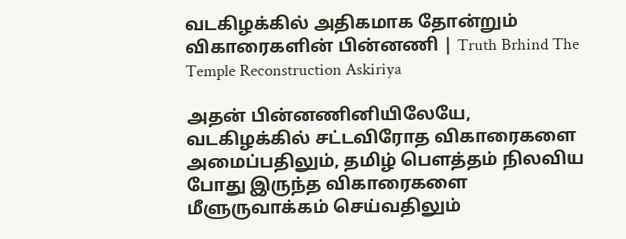வடகிழக்கில் அதிகமாக தோன்றும் விகாரைகளின் பின்னணி | Truth Brhind The Temple Reconstruction Askiriya

அதன் பின்னணினியிலேயே, வடகிழக்கில் சட்டவிரோத விகாரைகளை அமைப்பதிலும், தமிழ் பௌத்தம் நிலவிய போது இருந்த விகாரைகளை மீளுருவாக்கம் செய்வதிலும்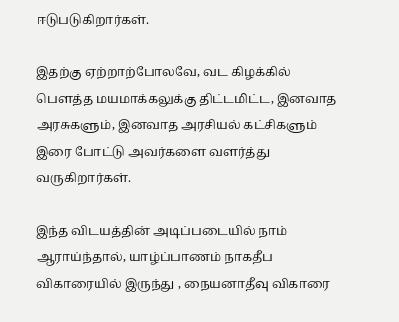ஈடுபடுகிறார்கள்.

இதற்கு ஏற்றாற்போலவே, வட கிழக்கில் பௌத்த மயமாக்கலுக்கு திட்டமிட்ட, இனவாத அரசுகளும், இனவாத அரசியல் கட்சிகளும் இரை போட்டு அவர்களை வளர்த்து வருகிறார்கள்.

இந்த விடயத்தின் அடிப்படையில் நாம் ஆராய்ந்தால், யாழ்ப்பாணம் நாகதீப விகாரையில் இருந்து , நையனாதீவு விகாரை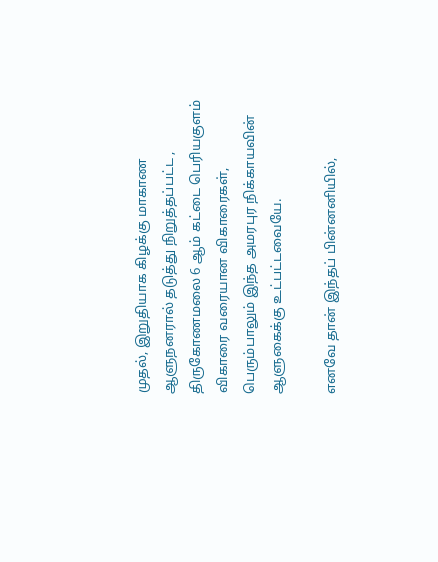முதல், இறுதியாக கிழக்கு மாகாண ஆளுநனரால் தடுத்து நிறுத்தப்பட்ட , திருகோணமலை 6 ஆம் கட்டை பெரியகுளம் விகாரை வரையான விகாரைகள், பெரும்பாலும் இந்த அமரபுர நிக்காயவின் ஆளுகைக்கு உட்பட்டவையே.

எனவே தான் இந்தப் பின்னனியில்,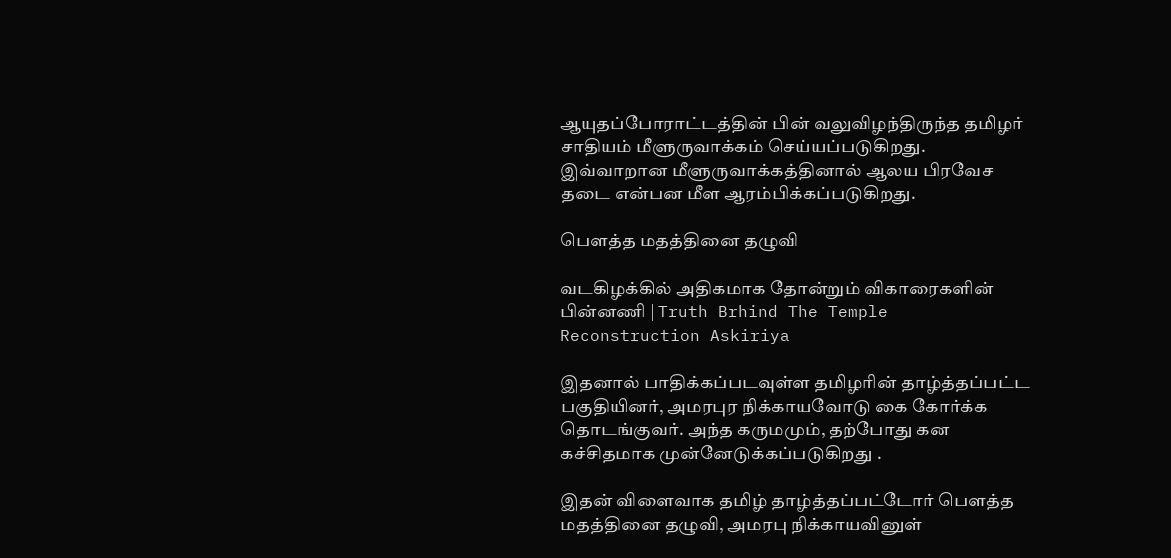ஆயுதப்போராட்டத்தின் பின் வலுவிழந்திருந்த தமிழர் சாதியம் மீளுருவாக்கம் செய்யப்படுகிறது. இவ்வாறான மீளுருவாக்கத்தினால் ஆலய பிரவேச தடை என்பன மீள ஆரம்பிக்கப்படுகிறது.

பௌத்த மதத்தினை தழுவி

வடகிழக்கில் அதிகமாக தோன்றும் விகாரைகளின் பின்னணி | Truth Brhind The Temple Reconstruction Askiriya

இதனால் பாதிக்கப்படவுள்ள தமிழரின் தாழ்த்தப்பட்ட பகுதியினர், அமரபுர நிக்காயவோடு கை கோர்க்க தொடங்குவர். அந்த கருமமும், தற்போது கன கச்சிதமாக முன்னேடுக்கப்படுகிறது .

இதன் விளைவாக தமிழ் தாழ்த்தப்பட்டோர் பௌத்த மதத்தினை தழுவி, அமரபு நிக்காயவினுள்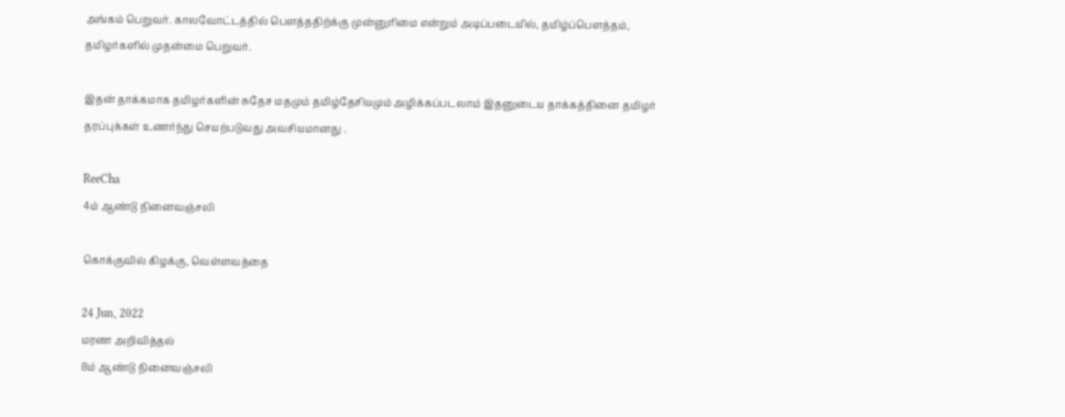அங்கம் பெறுவர். காலவோட்டத்தில் பௌத்ததிற்க்கு முன்னுரிமை என்றும் அடிப்படையில், தமிழ்ப்பௌத்தம், தமிழர்களில் முதன்மை பெறுவர்.

இதன் தாக்கமாக தமிழர்களின் சுதேச மதமும் தமிழ்தேசியமும் அழிக்கப்படலாம் இதனுடைய தாக்கத்தினை தமிழர் தரப்புக்கள் உணர்ந்து செயற்படுவது அவசியமானது .

ReeCha
4ம் ஆண்டு நினைவஞ்சலி

கொக்குவில் கிழக்கு, வெள்ளவத்தை

24 Jun, 2022
மரண அறிவித்தல்
8ம் ஆண்டு நினைவஞ்சலி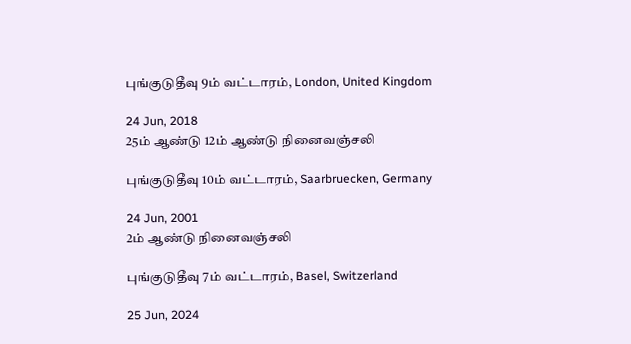புங்குடுதீவு 9ம் வட்டாரம், London, United Kingdom

24 Jun, 2018
25ம் ஆண்டு 12ம் ஆண்டு நினைவஞ்சலி

புங்குடுதீவு 10ம் வட்டாரம், Saarbruecken, Germany

24 Jun, 2001
2ம் ஆண்டு நினைவஞ்சலி

புங்குடுதீவு 7ம் வட்டாரம், Basel, Switzerland

25 Jun, 2024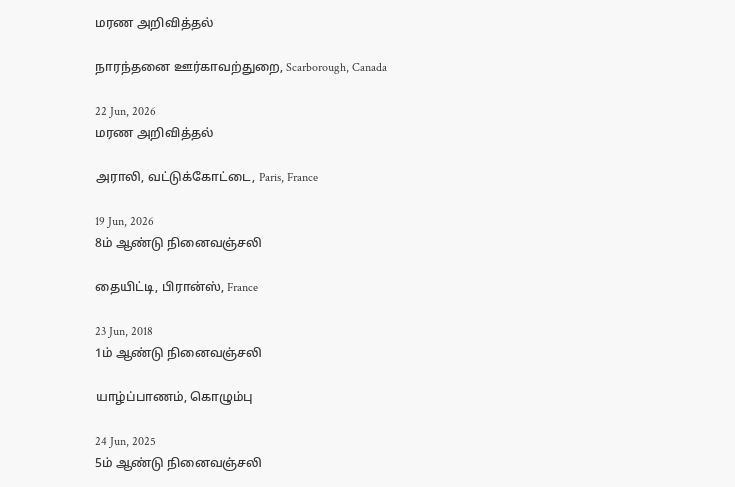மரண அறிவித்தல்

நாரந்தனை ஊர்காவற்துறை, Scarborough, Canada

22 Jun, 2026
மரண அறிவித்தல்

அராலி, வட்டுக்கோட்டை, Paris, France

19 Jun, 2026
8ம் ஆண்டு நினைவஞ்சலி

தையிட்டி, பிரான்ஸ், France

23 Jun, 2018
1ம் ஆண்டு நினைவஞ்சலி

யாழ்ப்பாணம், கொழும்பு

24 Jun, 2025
5ம் ஆண்டு நினைவஞ்சலி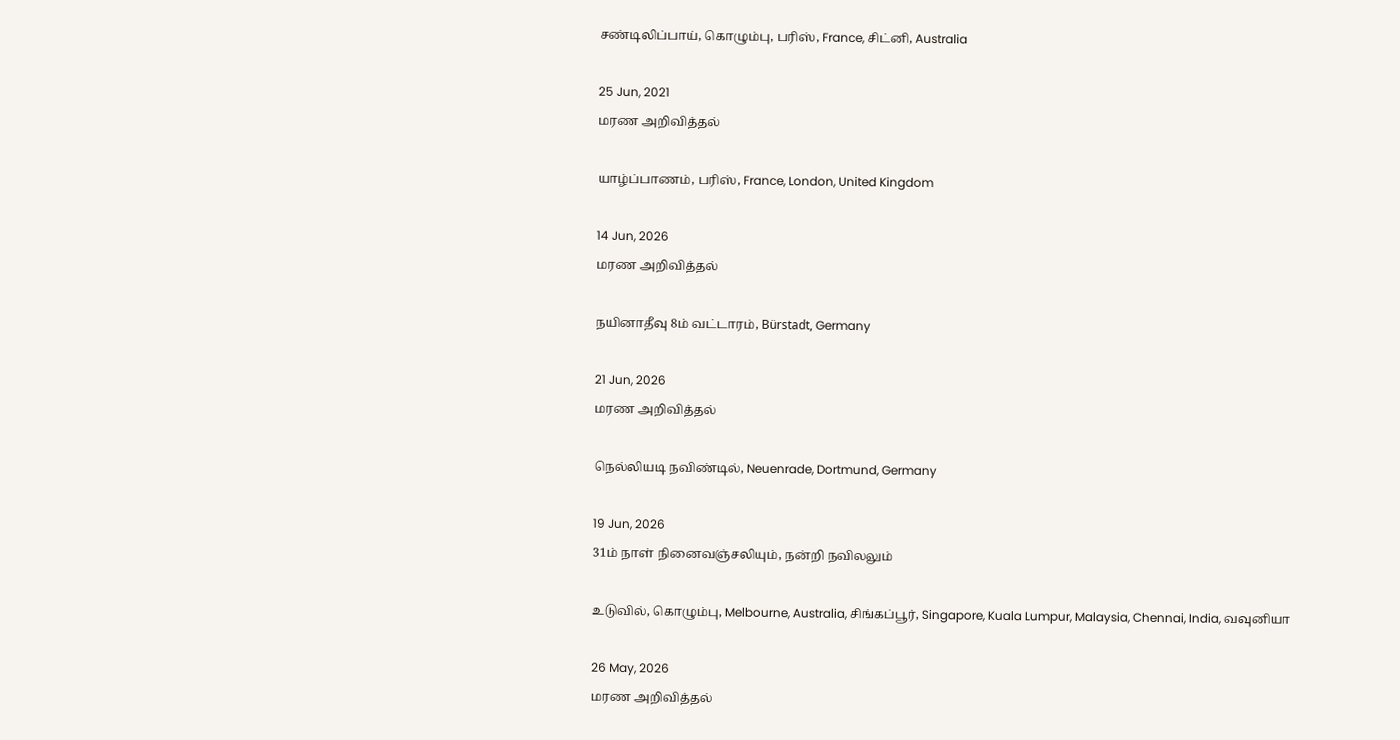சண்டிலிப்பாய், கொழும்பு, பரிஸ், France, சிட்னி, Australia

25 Jun, 2021
மரண அறிவித்தல்

யாழ்ப்பாணம், பரிஸ், France, London, United Kingdom

14 Jun, 2026
மரண அறிவித்தல்

நயினாதீவு 8ம் வட்டாரம், Bürstadt, Germany

21 Jun, 2026
மரண அறிவித்தல்

நெல்லியடி நவிண்டில், Neuenrade, Dortmund, Germany

19 Jun, 2026
31ம் நாள் நினைவஞ்சலியும், நன்றி நவிலலும்

உடுவில், கொழும்பு, Melbourne, Australia, சிங்கப்பூர், Singapore, Kuala Lumpur, Malaysia, Chennai, India, வவுனியா

26 May, 2026
மரண அறிவித்தல்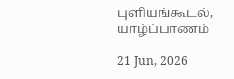புளியங்கூடல், யாழ்ப்பாணம்

21 Jun, 2026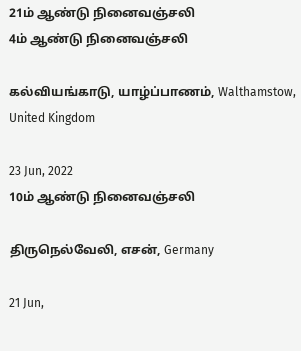21ம் ஆண்டு நினைவஞ்சலி
4ம் ஆண்டு நினைவஞ்சலி

கல்வியங்காடு, யாழ்ப்பாணம், Walthamstow, United Kingdom

23 Jun, 2022
10ம் ஆண்டு நினைவஞ்சலி

திருநெல்வேலி, எசன், Germany

21 Jun,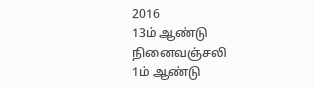2016
13ம் ஆண்டு நினைவஞ்சலி
1ம் ஆண்டு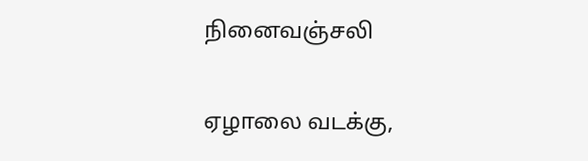நினைவஞ்சலி

ஏழாலை வடக்கு,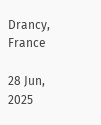Drancy, France

28 Jun, 2025